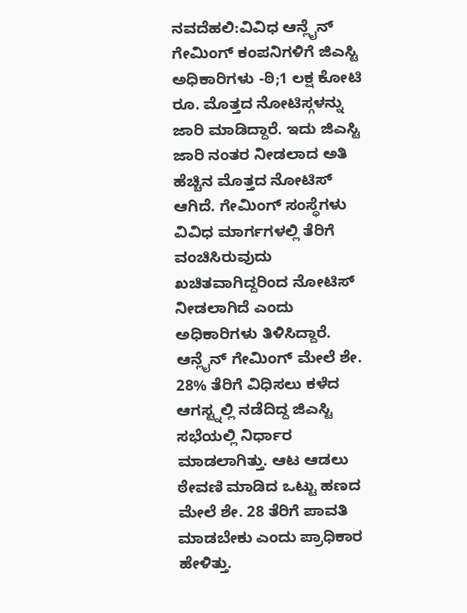ನವದೆಹಲಿ:ವಿವಿಧ ಆನ್ಲೈನ್ ಗೇಮಿಂಗ್ ಕಂಪನಿಗಳಿಗೆ ಜಿಎಸ್ಟಿ ಅಧಿಕಾರಿಗಳು -ಠಿ;1 ಲಕ್ಷ ಕೋಟಿ ರೂ. ಮೊತ್ತದ ನೋಟಿಸ್ಗಳನ್ನು ಜಾರಿ ಮಾಡಿದ್ದಾರೆ. ಇದು ಜಿಎಸ್ಟಿ ಜಾರಿ ನಂತರ ನೀಡಲಾದ ಅತಿ ಹೆಚ್ಚಿನ ಮೊತ್ತದ ನೋಟಿಸ್ ಆಗಿದೆ. ಗೇಮಿಂಗ್ ಸಂಸ್ಥೆಗಳು ವಿವಿಧ ಮಾರ್ಗಗಳಲ್ಲಿ ತೆರಿಗೆ ವಂಚಿಸಿರುವುದು ಖಚಿತವಾಗಿದ್ದರಿಂದ ನೋಟಿಸ್ ನೀಡಲಾಗಿದೆ ಎಂದು ಅಧಿಕಾರಿಗಳು ತಿಳಿಸಿದ್ದಾರೆ.
ಆನ್ಲೈನ್ ಗೇಮಿಂಗ್ ಮೇಲೆ ಶೇ. 28% ತೆರಿಗೆ ವಿಧಿಸಲು ಕಳೆದ ಆಗಸ್ಟ್ನಲ್ಲಿ ನಡೆದಿದ್ದ ಜಿಎಸ್ಟಿ ಸಭೆಯಲ್ಲಿ ನಿರ್ಧಾರ ಮಾಡಲಾಗಿತ್ತು. ಆಟ ಆಡಲು ಠೇವಣಿ ಮಾಡಿದ ಒಟ್ಟು ಹಣದ ಮೇಲೆ ಶೇ. 28 ತೆರಿಗೆ ಪಾವತಿ ಮಾಡಬೇಕು ಎಂದು ಪ್ರಾಧಿಕಾರ ಹೇಳಿತ್ತು.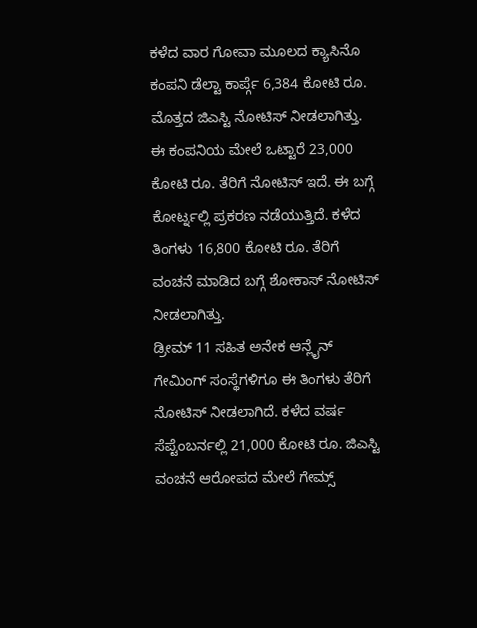ಕಳೆದ ವಾರ ಗೋವಾ ಮೂಲದ ಕ್ಯಾಸಿನೊ ಕಂಪನಿ ಡೆಲ್ಟಾ ಕಾರ್ಪ್ಗೆ 6,384 ಕೋಟಿ ರೂ. ಮೊತ್ತದ ಜಿಎಸ್ಟಿ ನೋಟಿಸ್ ನೀಡಲಾಗಿತ್ತು. ಈ ಕಂಪನಿಯ ಮೇಲೆ ಒಟ್ಟಾರೆ 23,000 ಕೋಟಿ ರೂ. ತೆರಿಗೆ ನೋಟಿಸ್ ಇದೆ. ಈ ಬಗ್ಗೆ ಕೋರ್ಟ್ನಲ್ಲಿ ಪ್ರಕರಣ ನಡೆಯುತ್ತಿದೆ. ಕಳೆದ ತಿಂಗಳು 16,800 ಕೋಟಿ ರೂ. ತೆರಿಗೆ ವಂಚನೆ ಮಾಡಿದ ಬಗ್ಗೆ ಶೋಕಾಸ್ ನೋಟಿಸ್ ನೀಡಲಾಗಿತ್ತು.
ಡ್ರೀಮ್ 11 ಸಹಿತ ಅನೇಕ ಆನ್ಲೈನ್ ಗೇಮಿಂಗ್ ಸಂಸ್ಥೆಗಳಿಗೂ ಈ ತಿಂಗಳು ತೆರಿಗೆ ನೋಟಿಸ್ ನೀಡಲಾಗಿದೆ. ಕಳೆದ ವರ್ಷ ಸೆಪ್ಟೆಂಬರ್ನಲ್ಲಿ 21,000 ಕೋಟಿ ರೂ. ಜಿಎಸ್ಟಿ ವಂಚನೆ ಆರೋಪದ ಮೇಲೆ ಗೇಮ್ಸ್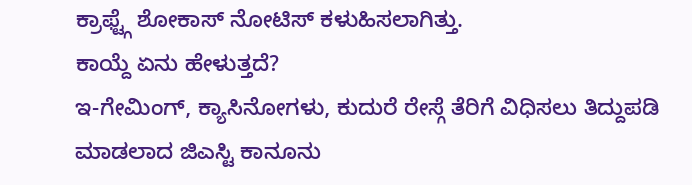ಕ್ರಾಫ್ಟ್ಗೆ ಶೋಕಾಸ್ ನೋಟಿಸ್ ಕಳುಹಿಸಲಾಗಿತ್ತು.
ಕಾಯ್ದೆ ಏನು ಹೇಳುತ್ತದೆ?
ಇ-ಗೇಮಿಂಗ್, ಕ್ಯಾಸಿನೋಗಳು, ಕುದುರೆ ರೇಸ್ಗೆ ತೆರಿಗೆ ವಿಧಿಸಲು ತಿದ್ದುಪಡಿ ಮಾಡಲಾದ ಜಿಎಸ್ಟಿ ಕಾನೂನು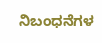ನಿಬಂಧನೆಗಳ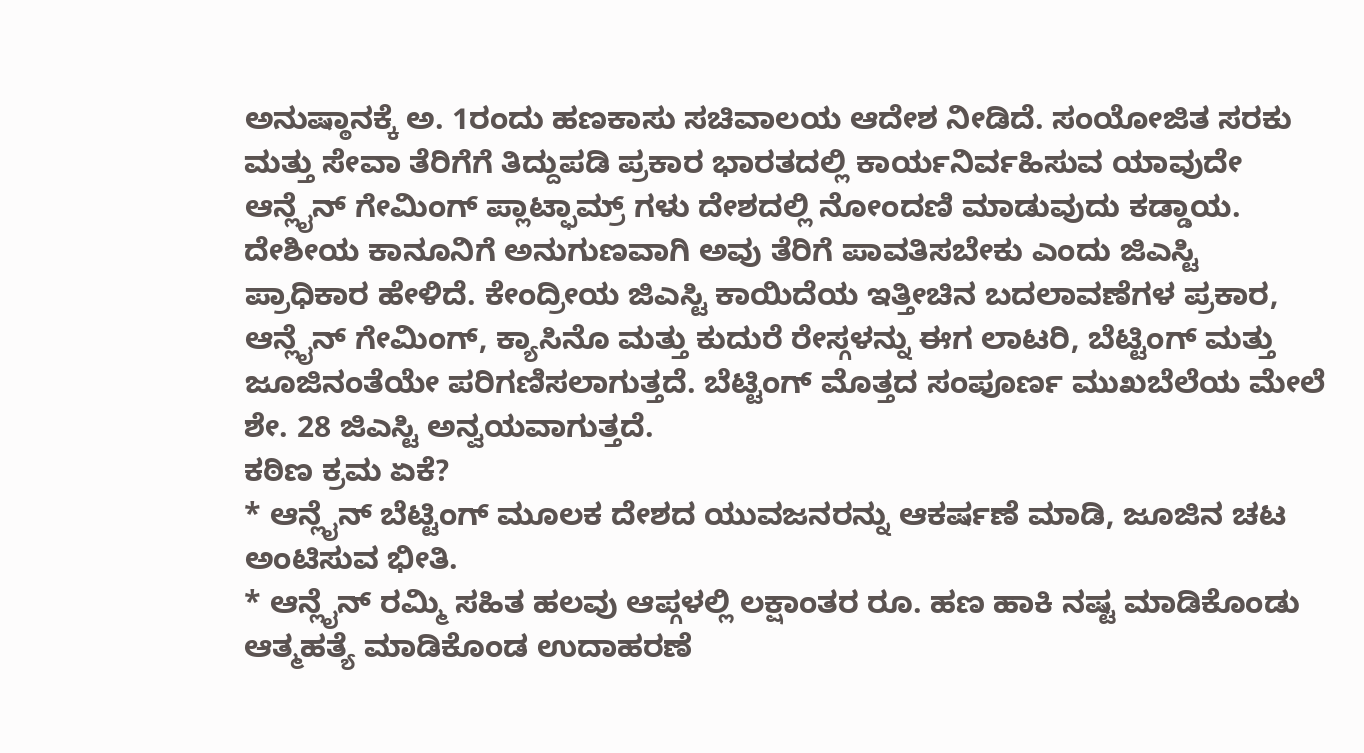ಅನುಷ್ಠಾನಕ್ಕೆ ಅ. 1ರಂದು ಹಣಕಾಸು ಸಚಿವಾಲಯ ಆದೇಶ ನೀಡಿದೆ. ಸಂಯೋಜಿತ ಸರಕು ಮತ್ತು ಸೇವಾ ತೆರಿಗೆಗೆ ತಿದ್ದುಪಡಿ ಪ್ರಕಾರ ಭಾರತದಲ್ಲಿ ಕಾರ್ಯನಿರ್ವಹಿಸುವ ಯಾವುದೇ ಆನ್ಲೈನ್ ಗೇಮಿಂಗ್ ಪ್ಲಾಟ್ಫಾಮ್ರ್ ಗಳು ದೇಶದಲ್ಲಿ ನೋಂದಣಿ ಮಾಡುವುದು ಕಡ್ಡಾಯ. ದೇಶೀಯ ಕಾನೂನಿಗೆ ಅನುಗುಣವಾಗಿ ಅವು ತೆರಿಗೆ ಪಾವತಿಸಬೇಕು ಎಂದು ಜಿಎಸ್ಟಿ ಪ್ರಾಧಿಕಾರ ಹೇಳಿದೆ. ಕೇಂದ್ರೀಯ ಜಿಎಸ್ಟಿ ಕಾಯಿದೆಯ ಇತ್ತೀಚಿನ ಬದಲಾವಣೆಗಳ ಪ್ರಕಾರ, ಆನ್ಲೈನ್ ಗೇಮಿಂಗ್, ಕ್ಯಾಸಿನೊ ಮತ್ತು ಕುದುರೆ ರೇಸ್ಗಳನ್ನು ಈಗ ಲಾಟರಿ, ಬೆಟ್ಟಿಂಗ್ ಮತ್ತು ಜೂಜಿನಂತೆಯೇ ಪರಿಗಣಿಸಲಾಗುತ್ತದೆ. ಬೆಟ್ಟಿಂಗ್ ಮೊತ್ತದ ಸಂಪೂರ್ಣ ಮುಖಬೆಲೆಯ ಮೇಲೆ ಶೇ. 28 ಜಿಎಸ್ಟಿ ಅನ್ವಯವಾಗುತ್ತದೆ.
ಕಠಿಣ ಕ್ರಮ ಏಕೆ?
* ಆನ್ಲೈನ್ ಬೆಟ್ಟಿಂಗ್ ಮೂಲಕ ದೇಶದ ಯುವಜನರನ್ನು ಆಕರ್ಷಣೆ ಮಾಡಿ, ಜೂಜಿನ ಚಟ ಅಂಟಿಸುವ ಭೀತಿ.
* ಆನ್ಲೈನ್ ರಮ್ಮಿ ಸಹಿತ ಹಲವು ಆಪ್ಗಳಲ್ಲಿ ಲಕ್ಷಾಂತರ ರೂ. ಹಣ ಹಾಕಿ ನಷ್ಟ ಮಾಡಿಕೊಂಡು ಆತ್ಮಹತ್ಯೆ ಮಾಡಿಕೊಂಡ ಉದಾಹರಣೆ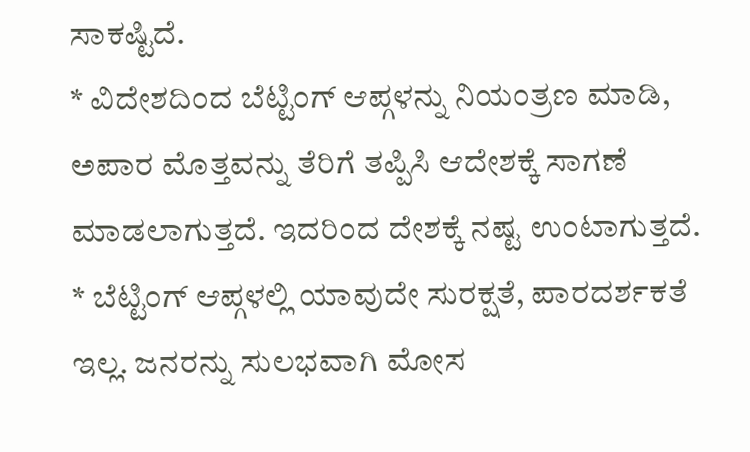ಸಾಕಷ್ಟಿದೆ.
* ವಿದೇಶದಿಂದ ಬೆಟ್ಟಿಂಗ್ ಆಪ್ಗಳನ್ನು ನಿಯಂತ್ರಣ ಮಾಡಿ, ಅಪಾರ ಮೊತ್ತವನ್ನು ತೆರಿಗೆ ತಪ್ಪಿಸಿ ಆದೇಶಕ್ಕೆ ಸಾಗಣೆ ಮಾಡಲಾಗುತ್ತದೆ. ಇದರಿಂದ ದೇಶಕ್ಕೆ ನಷ್ಟ ಉಂಟಾಗುತ್ತದೆ.
* ಬೆಟ್ಟಿಂಗ್ ಆಪ್ಗಳಲ್ಲಿ ಯಾವುದೇ ಸುರಕ್ಷತೆ, ಪಾರದರ್ಶಕತೆ ಇಲ್ಲ. ಜನರನ್ನು ಸುಲಭವಾಗಿ ಮೋಸ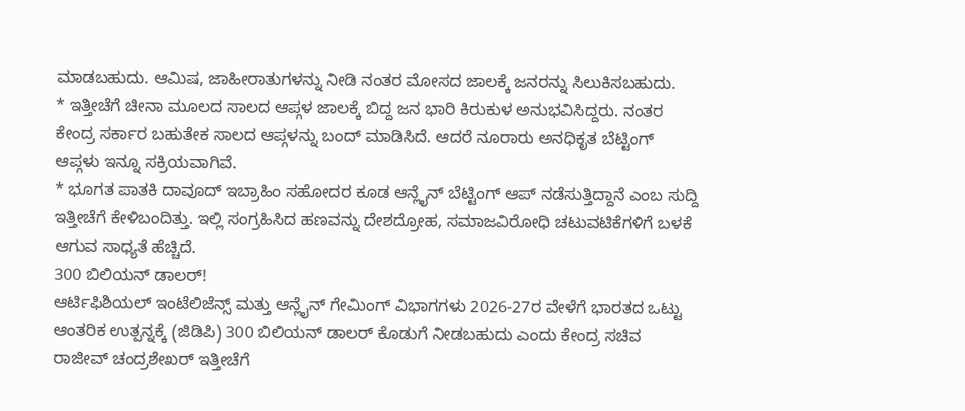ಮಾಡಬಹುದು. ಆಮಿಷ, ಜಾಹೀರಾತುಗಳನ್ನು ನೀಡಿ ನಂತರ ಮೋಸದ ಜಾಲಕ್ಕೆ ಜನರನ್ನು ಸಿಲುಕಿಸಬಹುದು.
* ಇತ್ತೀಚೆಗೆ ಚೀನಾ ಮೂಲದ ಸಾಲದ ಆಪ್ಗಳ ಜಾಲಕ್ಕೆ ಬಿದ್ದ ಜನ ಭಾರಿ ಕಿರುಕುಳ ಅನುಭವಿಸಿದ್ದರು. ನಂತರ ಕೇಂದ್ರ ಸರ್ಕಾರ ಬಹುತೇಕ ಸಾಲದ ಆಪ್ಗಳನ್ನು ಬಂದ್ ಮಾಡಿಸಿದೆ. ಆದರೆ ನೂರಾರು ಅನಧಿಕೃತ ಬೆಟ್ಟಿಂಗ್ ಆಪ್ಗಳು ಇನ್ನೂ ಸಕ್ರಿಯವಾಗಿವೆ.
* ಭೂಗತ ಪಾತಕಿ ದಾವೂದ್ ಇಬ್ರಾಹಿಂ ಸಹೋದರ ಕೂಡ ಆನ್ಲೈನ್ ಬೆಟ್ಟಿಂಗ್ ಆಪ್ ನಡೆಸುತ್ತಿದ್ದಾನೆ ಎಂಬ ಸುದ್ದಿ ಇತ್ತೀಚೆಗೆ ಕೇಳಿಬಂದಿತ್ತು. ಇಲ್ಲಿ ಸಂಗ್ರಹಿಸಿದ ಹಣವನ್ನು ದೇಶದ್ರೋಹ, ಸಮಾಜವಿರೋಧಿ ಚಟುವಟಿಕೆಗಳಿಗೆ ಬಳಕೆ ಆಗುವ ಸಾಧ್ಯತೆ ಹೆಚ್ಚಿದೆ.
300 ಬಿಲಿಯನ್ ಡಾಲರ್!
ಆರ್ಟಿಫಿಶಿಯಲ್ ಇಂಟೆಲಿಜೆನ್ಸ್ ಮತ್ತು ಆನ್ಲೈನ್ ಗೇಮಿಂಗ್ ವಿಭಾಗಗಳು 2026-27ರ ವೇಳೆಗೆ ಭಾರತದ ಒಟ್ಟು ಆಂತರಿಕ ಉತ್ಪನ್ನಕ್ಕೆ (ಜಿಡಿಪಿ) 300 ಬಿಲಿಯನ್ ಡಾಲರ್ ಕೊಡುಗೆ ನೀಡಬಹುದು ಎಂದು ಕೇಂದ್ರ ಸಚಿವ ರಾಜೀವ್ ಚಂದ್ರಶೇಖರ್ ಇತ್ತೀಚೆಗೆ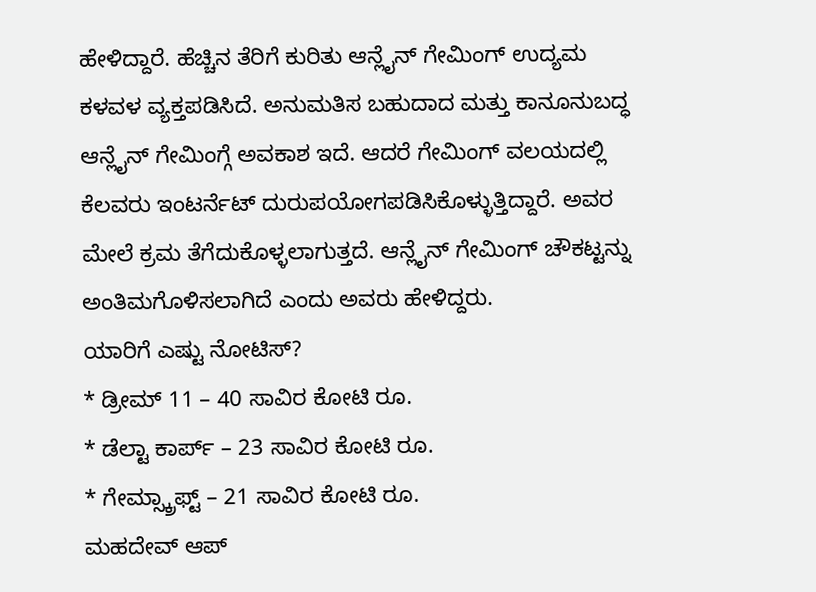ಹೇಳಿದ್ದಾರೆ. ಹೆಚ್ಚಿನ ತೆರಿಗೆ ಕುರಿತು ಆನ್ಲೈನ್ ಗೇಮಿಂಗ್ ಉದ್ಯಮ ಕಳವಳ ವ್ಯಕ್ತಪಡಿಸಿದೆ. ಅನುಮತಿಸ ಬಹುದಾದ ಮತ್ತು ಕಾನೂನುಬದ್ಧ ಆನ್ಲೈನ್ ಗೇಮಿಂಗ್ಗೆ ಅವಕಾಶ ಇದೆ. ಆದರೆ ಗೇಮಿಂಗ್ ವಲಯದಲ್ಲಿ ಕೆಲವರು ಇಂಟರ್ನೆಟ್ ದುರುಪಯೋಗಪಡಿಸಿಕೊಳ್ಳುತ್ತಿದ್ದಾರೆ. ಅವರ ಮೇಲೆ ಕ್ರಮ ತೆಗೆದುಕೊಳ್ಳಲಾಗುತ್ತದೆ. ಆನ್ಲೈನ್ ಗೇಮಿಂಗ್ ಚೌಕಟ್ಟನ್ನು ಅಂತಿಮಗೊಳಿಸಲಾಗಿದೆ ಎಂದು ಅವರು ಹೇಳಿದ್ದರು.
ಯಾರಿಗೆ ಎಷ್ಟು ನೋಟಿಸ್?
* ಡ್ರೀಮ್ 11 – 40 ಸಾವಿರ ಕೋಟಿ ರೂ.
* ಡೆಲ್ಟಾ ಕಾರ್ಪ್ – 23 ಸಾವಿರ ಕೋಟಿ ರೂ.
* ಗೇಮ್ಸ್ಕ್ರಾಫ್ಟ್ – 21 ಸಾವಿರ ಕೋಟಿ ರೂ.
ಮಹದೇವ್ ಆಪ್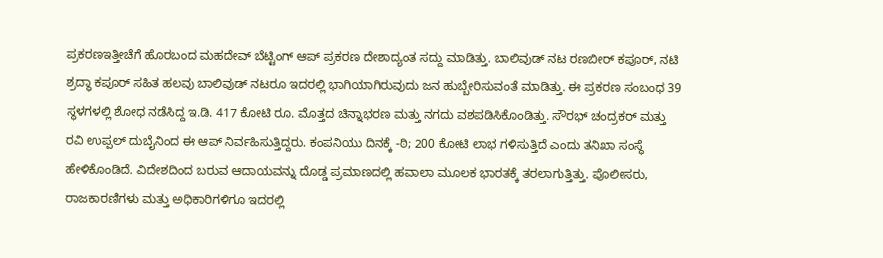ಪ್ರಕರಣಇತ್ತೀಚೆಗೆ ಹೊರಬಂದ ಮಹದೇವ್ ಬೆಟ್ಟಿಂಗ್ ಆಪ್ ಪ್ರಕರಣ ದೇಶಾದ್ಯಂತ ಸದ್ದು ಮಾಡಿತ್ತು. ಬಾಲಿವುಡ್ ನಟ ರಣಬೀರ್ ಕಪೂರ್, ನಟಿ ಶ್ರದ್ಧಾ ಕಪೂರ್ ಸಹಿತ ಹಲವು ಬಾಲಿವುಡ್ ನಟರೂ ಇದರಲ್ಲಿ ಭಾಗಿಯಾಗಿರುವುದು ಜನ ಹುಬ್ಬೇರಿಸುವಂತೆ ಮಾಡಿತ್ತು. ಈ ಪ್ರಕರಣ ಸಂಬಂಧ 39 ಸ್ಥಳಗಳಲ್ಲಿ ಶೋಧ ನಡೆಸಿದ್ದ ಇ.ಡಿ. 417 ಕೋಟಿ ರೂ. ಮೊತ್ತದ ಚಿನ್ನಾಭರಣ ಮತ್ತು ನಗದು ವಶಪಡಿಸಿಕೊಂಡಿತ್ತು. ಸೌರಭ್ ಚಂದ್ರಕರ್ ಮತ್ತು ರವಿ ಉಪ್ಪಲ್ ದುಬೈನಿಂದ ಈ ಆಪ್ ನಿರ್ವಹಿಸುತ್ತಿದ್ದರು. ಕಂಪನಿಯು ದಿನಕ್ಕೆ -ಠಿ; 200 ಕೋಟಿ ಲಾಭ ಗಳಿಸುತ್ತಿದೆ ಎಂದು ತನಿಖಾ ಸಂಸ್ಥೆ ಹೇಳಿಕೊಂಡಿದೆ. ವಿದೇಶದಿಂದ ಬರುವ ಆದಾಯವನ್ನು ದೊಡ್ಡ ಪ್ರಮಾಣದಲ್ಲಿ ಹವಾಲಾ ಮೂಲಕ ಭಾರತಕ್ಕೆ ತರಲಾಗುತ್ತಿತ್ತು. ಪೊಲೀಸರು, ರಾಜಕಾರಣಿಗಳು ಮತ್ತು ಅಧಿಕಾರಿಗಳಿಗೂ ಇದರಲ್ಲಿ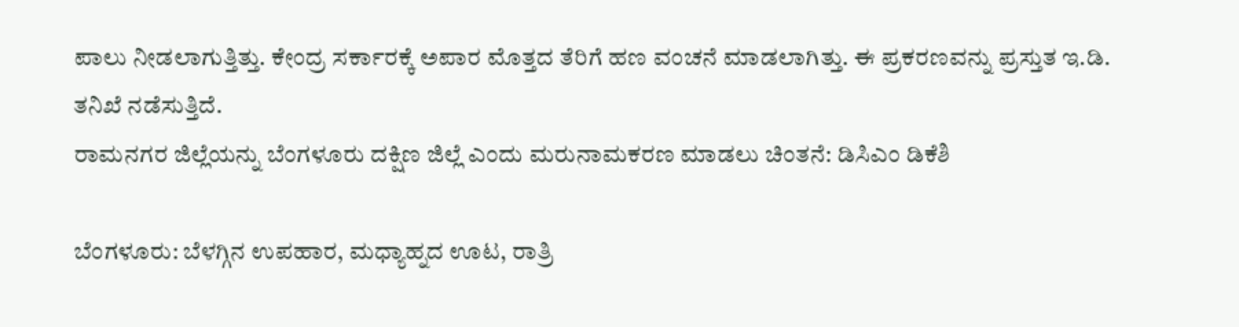ಪಾಲು ನೀಡಲಾಗುತ್ತಿತ್ತು. ಕೇಂದ್ರ ಸರ್ಕಾರಕ್ಕೆ ಅಪಾರ ಮೊತ್ತದ ತೆರಿಗೆ ಹಣ ವಂಚನೆ ಮಾಡಲಾಗಿತ್ತು. ಈ ಪ್ರಕರಣವನ್ನು ಪ್ರಸ್ತುತ ಇ.ಡಿ. ತನಿಖೆ ನಡೆಸುತ್ತಿದೆ.
ರಾಮನಗರ ಜಿಲ್ಲೆಯನ್ನು ಬೆಂಗಳೂರು ದಕ್ಷಿಣ ಜಿಲ್ಲೆ ಎಂದು ಮರುನಾಮಕರಣ ಮಾಡಲು ಚಿಂತನೆ: ಡಿಸಿಎಂ ಡಿಕೆಶಿ

ಬೆಂಗಳೂರು: ಬೆಳಗ್ಗಿನ ಉಪಹಾರ, ಮಧ್ಯಾಹ್ನದ ಊಟ, ರಾತ್ರಿ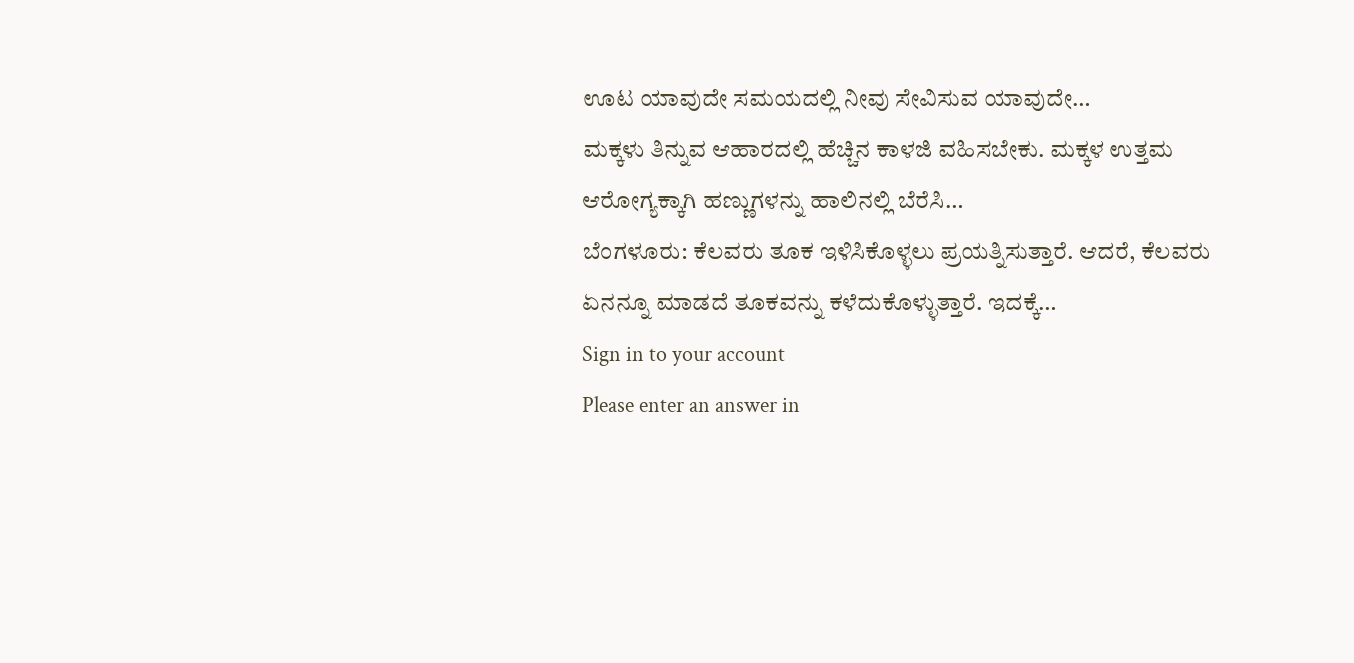ಊಟ ಯಾವುದೇ ಸಮಯದಲ್ಲಿ ನೀವು ಸೇವಿಸುವ ಯಾವುದೇ…
ಮಕ್ಕಳು ತಿನ್ನುವ ಆಹಾರದಲ್ಲಿ ಹೆಚ್ಚಿನ ಕಾಳಜಿ ವಹಿಸಬೇಕು. ಮಕ್ಕಳ ಉತ್ತಮ ಆರೋಗ್ಯಕ್ಕಾಗಿ ಹಣ್ಣುಗಳನ್ನು ಹಾಲಿನಲ್ಲಿ ಬೆರೆಸಿ…
ಬೆಂಗಳೂರು: ಕೆಲವರು ತೂಕ ಇಳಿಸಿಕೊಳ್ಳಲು ಪ್ರಯತ್ನಿಸುತ್ತಾರೆ. ಆದರೆ, ಕೆಲವರು ಏನನ್ನೂ ಮಾಡದೆ ತೂಕವನ್ನು ಕಳೆದುಕೊಳ್ಳುತ್ತಾರೆ. ಇದಕ್ಕೆ…
Sign in to your account
Please enter an answer in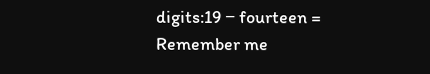digits:19 − fourteen =
Remember me